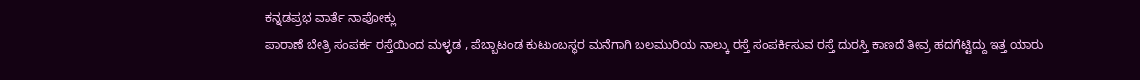ಕನ್ನಡಪ್ರಭ ವಾರ್ತೆ ನಾಪೋಕ್ಲು
ಪಾರಾಣೆ ಬೇತ್ರಿ ಸಂಪರ್ಕ ರಸ್ತೆಯಿಂದ ಮಳ್ಳಡ , ಪೆಬ್ಬಾಟಂಡ ಕುಟುಂಬಸ್ಥರ ಮನೆಗಾಗಿ ಬಲಮುರಿಯ ನಾಲ್ಕು ರಸ್ತೆ ಸಂಪರ್ಕಿಸುವ ರಸ್ತೆ ದುರಸ್ತಿ ಕಾಣದೆ ತೀವ್ರ ಹದಗೆಟ್ಟಿದ್ದು ಇತ್ತ ಯಾರು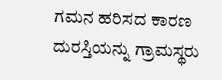ಗಮನ ಹರಿಸದ ಕಾರಣ ದುರಸ್ತಿಯನ್ನು ಗ್ರಾಮಸ್ಥರು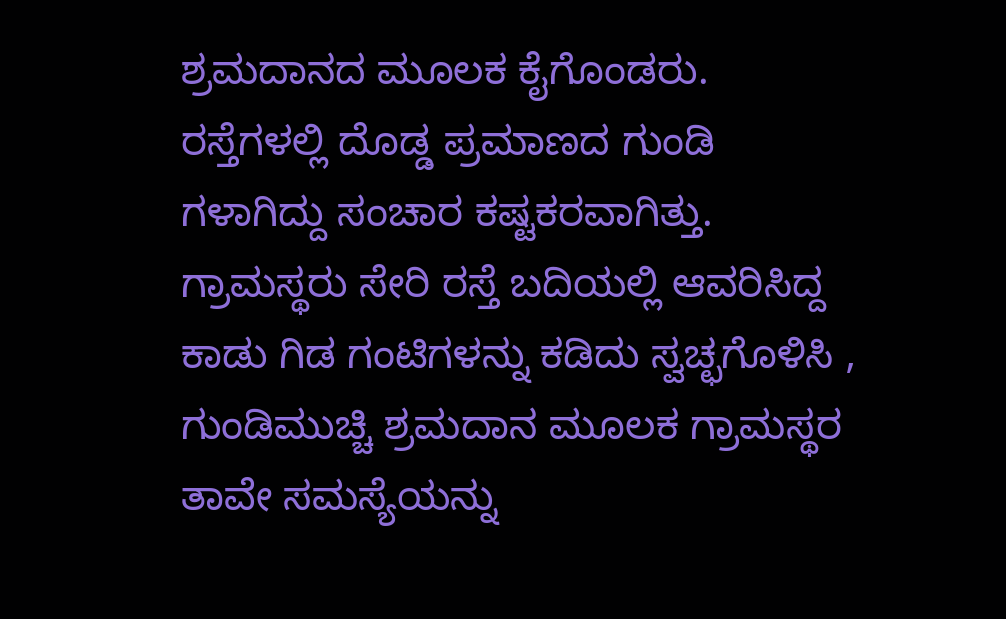ಶ್ರಮದಾನದ ಮೂಲಕ ಕೈಗೊಂಡರು.
ರಸ್ತೆಗಳಲ್ಲಿ ದೊಡ್ಡ ಪ್ರಮಾಣದ ಗುಂಡಿ ಗಳಾಗಿದ್ದು ಸಂಚಾರ ಕಷ್ಟಕರವಾಗಿತ್ತು. ಗ್ರಾಮಸ್ಥರು ಸೇರಿ ರಸ್ತೆ ಬದಿಯಲ್ಲಿ ಆವರಿಸಿದ್ದ ಕಾಡು ಗಿಡ ಗಂಟಿಗಳನ್ನು ಕಡಿದು ಸ್ವಚ್ಛಗೊಳಿಸಿ , ಗುಂಡಿಮುಚ್ಚಿ ಶ್ರಮದಾನ ಮೂಲಕ ಗ್ರಾಮಸ್ಥರ ತಾವೇ ಸಮಸ್ಯೆಯನ್ನು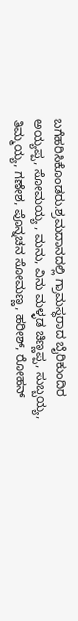ಬಗೆಹರಿಸಿಕೊಂಡರು.ಶ್ರಮದಾನದಲ್ಲಿ ಗ್ರಾಮಸ್ಥರಾದ ಬೈರಿಕುಂದಿರ ಅಯ್ಯಪ್ಪ, ಸೋಮಯ್ಯ , ಮನು, ವಿನು ಮಳ್ಳಡ ಚಿಣ್ಣಪ್ಪ, ಸುಬ್ಬಯ್ಯ, ತಿಮ್ಮಯ್ಯ, ಗಣೇಶ, ಪೊನ್ನಚನ ಸೋಮಣ್ಣ, ಹರೀಶ್, ರೋಹನ್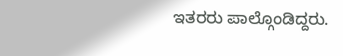ಇತರರು ಪಾಲ್ಗೊಂಡಿದ್ದರು.